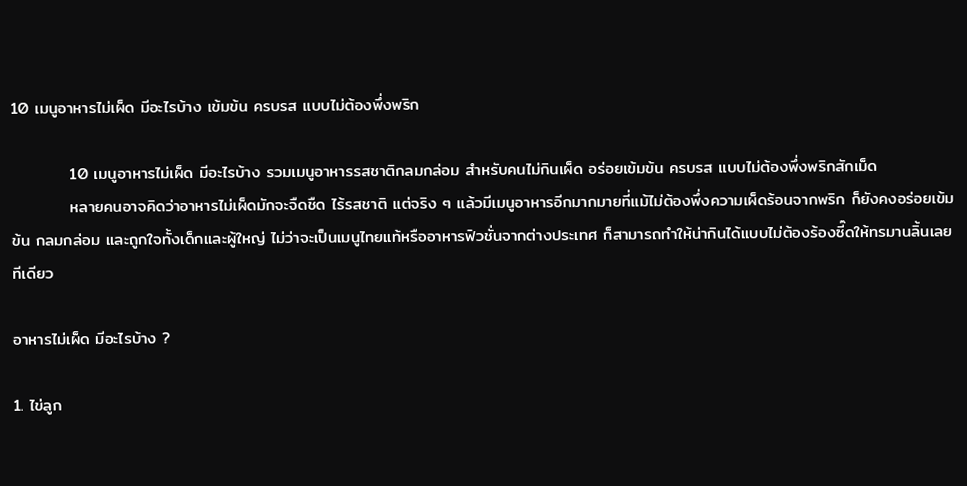10 เมนูอาหารไม่เผ็ด มีอะไรบ้าง เข้มข้น ครบรส แบบไม่ต้องพึ่งพริก

          10 เมนูอาหารไม่เผ็ด มีอะไรบ้าง รวมเมนูอาหารรสชาติกลมกล่อม สำหรับคนไม่กินเผ็ด อร่อยเข้มข้น ครบรส แบบไม่ต้องพึ่งพริกสักเม็ด
          หลายคนอาจคิดว่าอาหารไม่เผ็ดมักจะจืดชืด ไร้รสชาติ แต่จริง ๆ แล้วมีเมนูอาหารอีกมากมายที่แม้ไม่ต้องพึ่งความเผ็ดร้อนจากพริก ก็ยังคงอร่อยเข้มข้น กลมกล่อม และถูกใจทั้งเด็กและผู้ใหญ่ ไม่ว่าจะเป็นเมนูไทยแท้หรืออาหารฟิวชั่นจากต่างประเทศ ก็สามารถทำให้น่ากินได้แบบไม่ต้องร้องซี๊ดให้ทรมานลิ้นเลยทีเดียว

อาหารไม่เผ็ด มีอะไรบ้าง ?

1. ไข่ลูก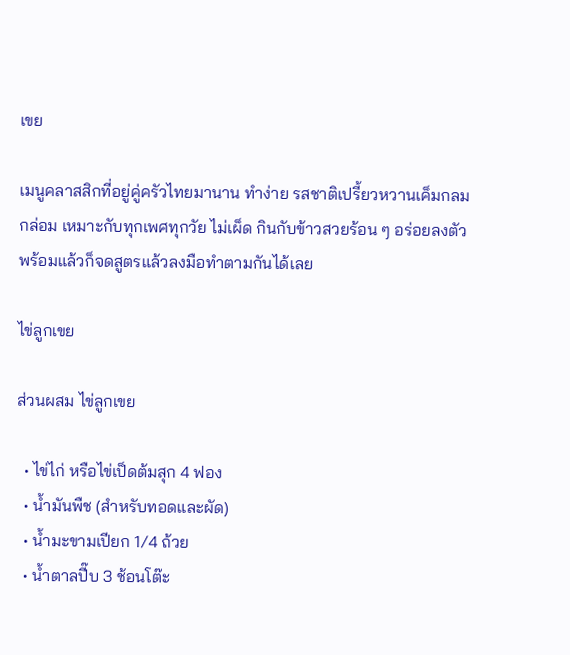เขย

เมนูคลาสสิกที่อยู่คู่ครัวไทยมานาน ทำง่าย รสชาติเปรี้ยวหวานเค็มกลมกล่อม เหมาะกับทุกเพศทุกวัย ไม่เผ็ด กินกับข้าวสวยร้อน ๆ อร่อยลงตัว พร้อมแล้วก็จดสูตรแล้วลงมือทำตามกันได้เลย

ไข่ลูกเขย

ส่วนผสม ไข่ลูกเขย

  • ไข่ไก่ หรือไข่เป็ดต้มสุก 4 ฟอง
  • น้ำมันพืช (สำหรับทอดและผัด)
  • น้ำมะขามเปียก 1/4 ถ้วย
  • น้ำตาลปี๊บ 3 ช้อนโต๊ะ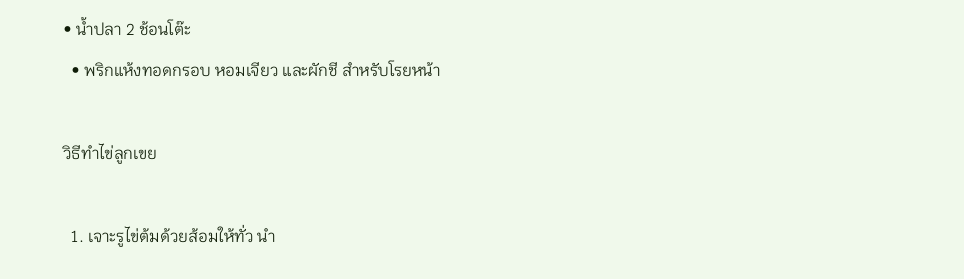• น้ำปลา 2 ช้อนโต๊ะ
  • พริกแห้งทอดกรอบ หอมเจียว และผักชี สำหรับโรยหน้า

วิธีทำไข่ลูกเขย

  1. เจาะรูไข่ต้มด้วยส้อมให้ทั่ว นำ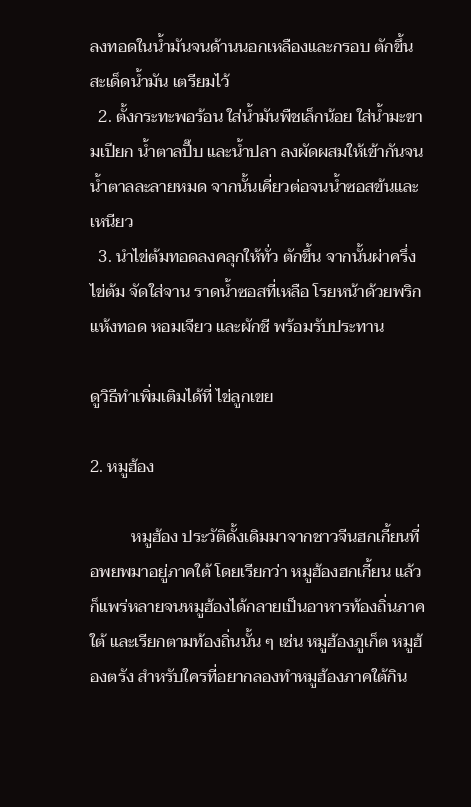ลงทอดในน้ำมันจนด้านนอกเหลืองและกรอบ ตักขึ้นสะเด็ดน้ำมัน เตรียมไว้
  2. ตั้งกระทะพอร้อน ใส่น้ำมันพืชเล็กน้อย ใส่น้ำมะขามเปียก น้ำตาลปี๊บ และน้ำปลา ลงผัดผสมให้เข้ากันจนน้ำตาลละลายหมด จากนั้นเคี่ยวต่อจนน้ำซอสข้นและเหนียว
  3. นำไข่ต้มทอดลงคลุกให้ทั่ว ตักขึ้น จากนั้นผ่าครึ่งไข่ต้ม จัดใส่จาน ราดน้ำซอสที่เหลือ โรยหน้าด้วยพริกแห้งทอด หอมเจียว และผักชี พร้อมรับประทาน

ดูวิธีทำเพิ่มเติมได้ที่ ไข่ลูกเขย

2. หมูฮ้อง

          หมูฮ้อง ประวัติดั้งเดิมมาจากชาวจีนฮกเกี้ยนที่อพยพมาอยู่ภาคใต้ โดยเรียกว่า หมูฮ้องฮกเกี้ยน แล้วก็แพร่หลายจนหมูฮ้องได้กลายเป็นอาหารท้องถิ่นภาคใต้ และเรียกตามท้องถิ่นนั้น ๆ เช่น หมูฮ้องภูเก็ต หมูฮ้องตรัง สำหรับใครที่อยากลองทำหมูฮ้องภาคใต้กิน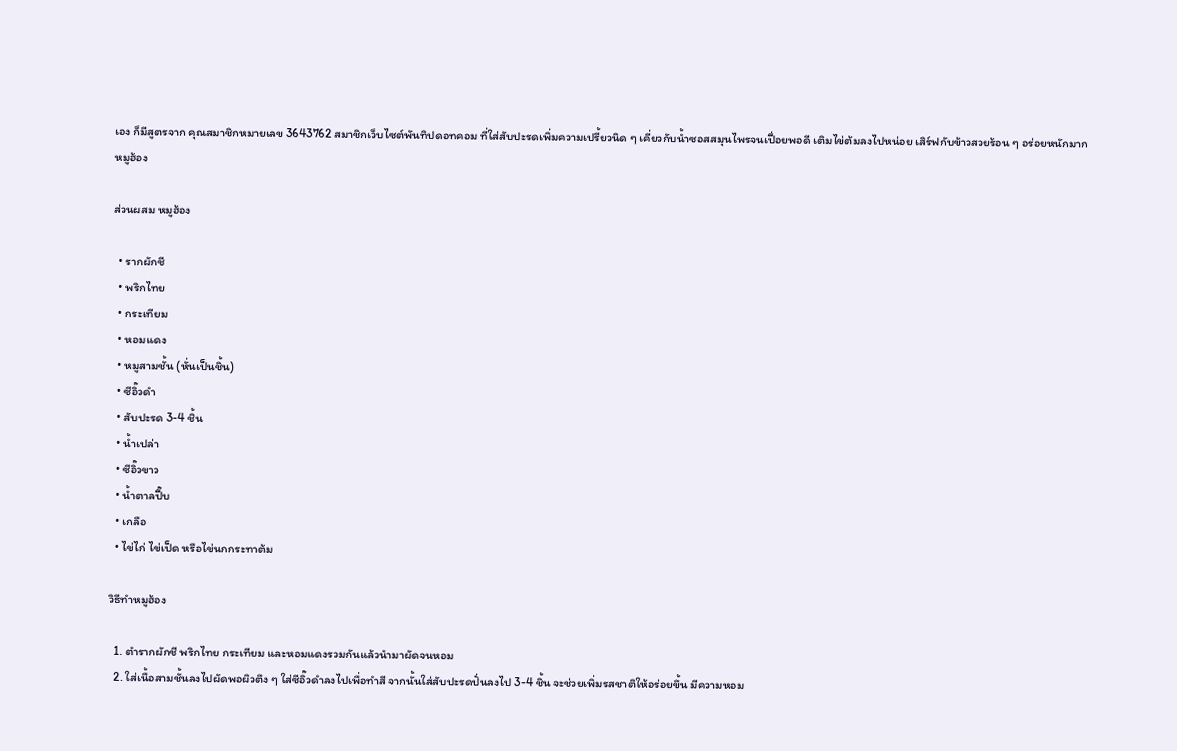เอง ก็มีสูตรจาก คุณสมาชิกหมายเลข 3643762 สมาชิกเว็บไซต์พันทิปดอทคอม ที่ใส่สับปะรดเพิ่มความเปรี้ยวนิด ๆ เคี่ยวกับน้ำซอสสมุนไพรจนเปื่อยพอดี เติมไข่ต้มลงไปหน่อย เสิร์ฟกับข้าวสวยร้อน ๆ อร่อยหนักมาก
หมูฮ้อง

ส่วนผสม หมูฮ้อง

  • รากผักชี
  • พริกไทย
  • กระเทียม
  • หอมแดง
  • หมูสามชั้น (หั่นเป็นชิ้น)
  • ซีอิ๊วดำ
  • สับปะรด 3-4 ชิ้น
  • น้ำเปล่า
  • ซีอิ๊วขาว
  • น้ำตาลปี๊บ
  • เกลือ
  • ไข่ไก่ ไข่เป็ด หรือไข่นกกระทาต้ม

วิธีทำหมูฮ้อง

  1. ตำรากผักชี พริกไทย กระเทียม และหอมแดงรวมกันแล้วนำมาผัดจนหอม
  2. ใส่เนื้อสามชั้นลงไปผัดพอผิวตึง ๆ ใส่ซีอิ๊วดำลงไปเพื่อทำสี จากนั้นใส่สับปะรดปั่นลงไป 3-4 ชิ้น จะช่วยเพิ่มรสชาติให้อร่อยขึ้น มีความหอม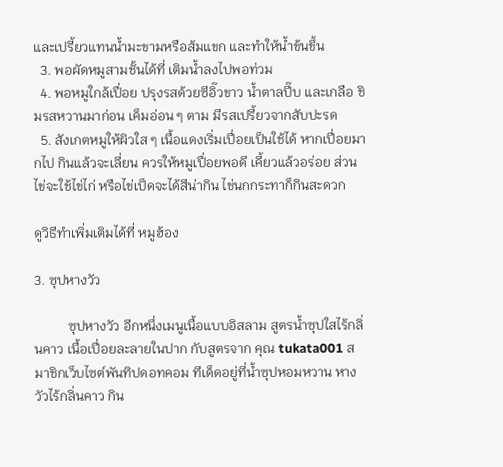และเปรี้ยวแทนน้ำมะขามหรือส้มแขก และทำให้น้ำข้นขึ้น
  3. พอผัดหมูสามชั้นได้ที่ เติมน้ำลงไปพอท่วม
  4. พอหมูใกล้เปื่อย ปรุงรสด้วยซีอิ๊วขาว น้ำตาลปี๊บ และเกลือ ชิมรสหวานมาก่อน เค็มอ่อน ๆ ตาม มีรสเปรี้ยวจากสับปะรด
  5. สังเกตหมูให้ผิวใส ๆ เนื้อแดงเริ่มเปื่อยเป็นใช้ได้ หากเปื่อยมากไป กินแล้วจะเลี่ยน ควรให้หมูเปื่อยพอดี เคี้ยวแล้วอร่อย ส่วนไข่จะใช้ไข่ไก่ หรือไข่เป็ดจะได้สีน่ากิน ไข่นกกระทาก็กินสะดวก

ดูวิธีทำเพิ่มเติมได้ที่ หมูฮ้อง

3. ซุปหางวัว

          ซุปหางวัว อีกหนึ่งเมนูเนื้อแบบอิสลาม สูตรน้ำซุปใสไร้กลิ่นคาว เนื้อเปื่อยละลายในปาก กับสูตรจาก คุณ tukata001 สมาชิกเว็บไซต์พันทิปดอทคอม ทีเด็ดอยู่ที่น้ำซุปหอมหวาน หางวัวไร้กลิ่นคาว กิน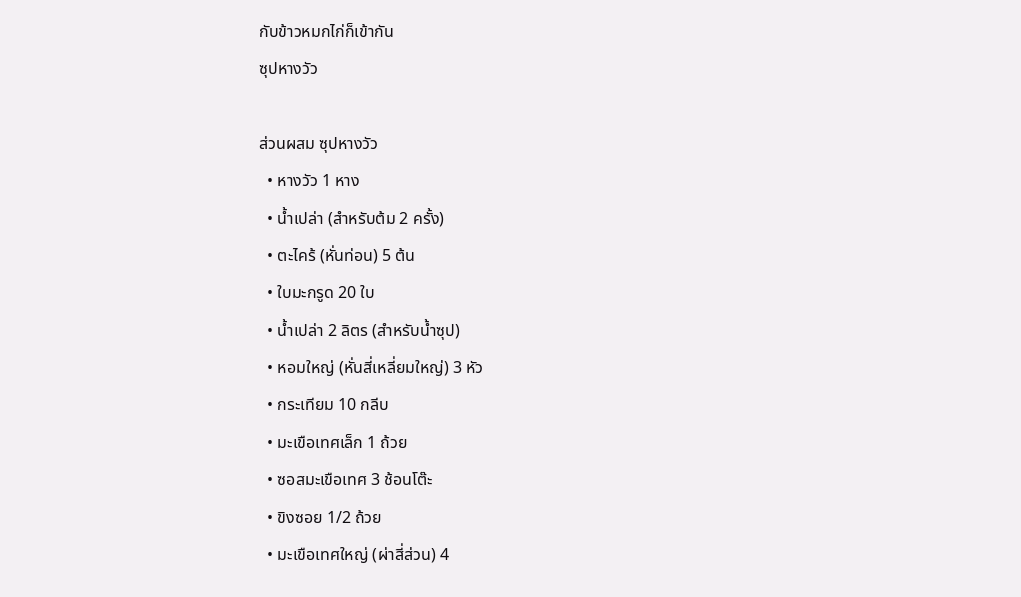กับข้าวหมกไก่ก็เข้ากัน
ซุปหางวัว

ส่วนผสม ซุปหางวัว
  • หางวัว 1 หาง
  • น้ำเปล่า (สำหรับต้ม 2 ครั้ง)
  • ตะไคร้ (หั่นท่อน) 5 ต้น
  • ใบมะกรูด 20 ใบ
  • น้ำเปล่า 2 ลิตร (สำหรับน้ำซุป)
  • หอมใหญ่ (หั่นสี่เหลี่ยมใหญ่) 3 หัว
  • กระเทียม 10 กลีบ
  • มะเขือเทศเล็ก 1 ถ้วย
  • ซอสมะเขือเทศ 3 ช้อนโต๊ะ
  • ขิงซอย 1/2 ถ้วย
  • มะเขือเทศใหญ่ (ผ่าสี่ส่วน) 4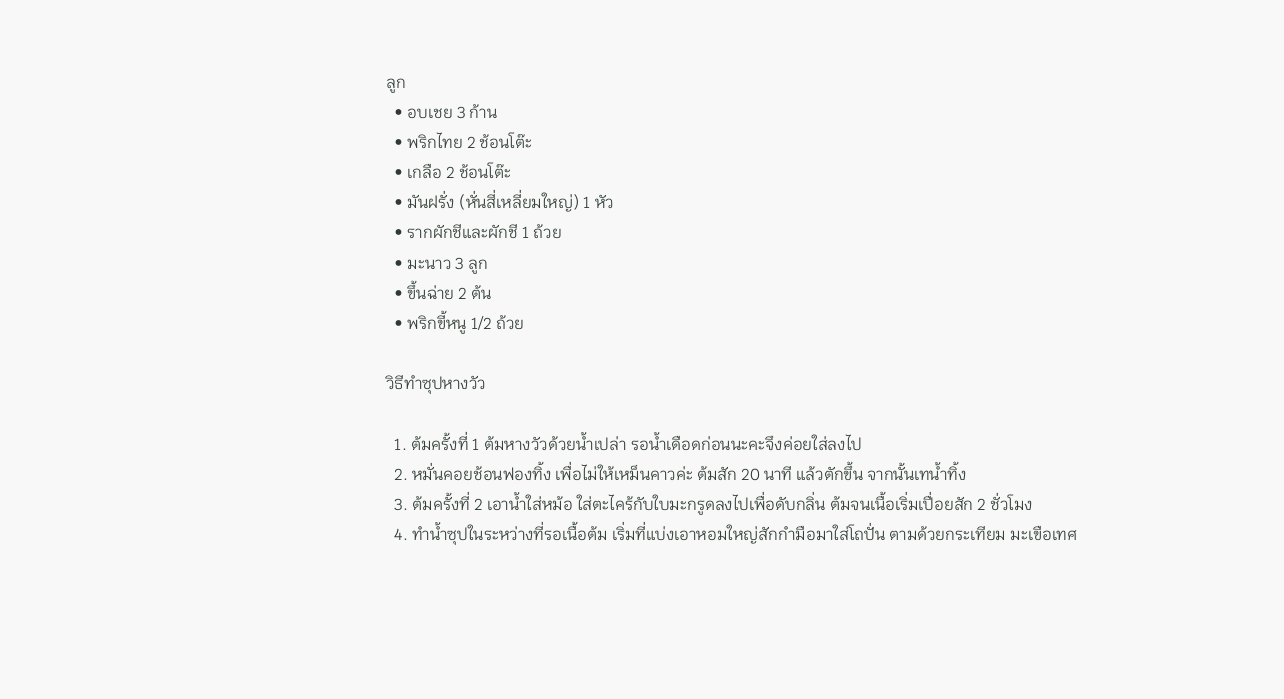ลูก
  • อบเชย 3 ก้าน
  • พริกไทย 2 ช้อนโต๊ะ
  • เกลือ 2 ช้อนโต๊ะ
  • มันฝรั่ง (หั่นสี่เหลี่ยมใหญ่) 1 หัว
  • รากผักชีและผักชี 1 ถ้วย
  • มะนาว 3 ลูก
  • ขึ้นฉ่าย 2 ต้น
  • พริกขี้หนู 1/2 ถ้วย

วิธีทำซุปหางวัว

  1. ต้มครั้งที่ 1 ต้มหางวัวด้วยน้ำเปล่า รอน้ำเดือดก่อนนะคะจึงค่อยใส่ลงไป
  2. หมั่นคอยช้อนฟองทิ้ง เพื่อไม่ให้เหม็นคาวค่ะ ต้มสัก 20 นาที แล้วตักขึ้น จากนั้นเทน้ำทิ้ง
  3. ต้มครั้งที่ 2 เอาน้ำใส่หม้อ ใส่ตะไคร้กับใบมะกรูดลงไปเพื่อดับกลิ่น ต้มจนเนื้อเริ่มเปื่อยสัก 2 ชั่วโมง
  4. ทำน้ำซุปในระหว่างที่รอเนื้อต้ม เริ่มที่แบ่งเอาหอมใหญ่สักกำมือมาใส่โถปั่น ตามด้วยกระเทียม มะเขือเทศ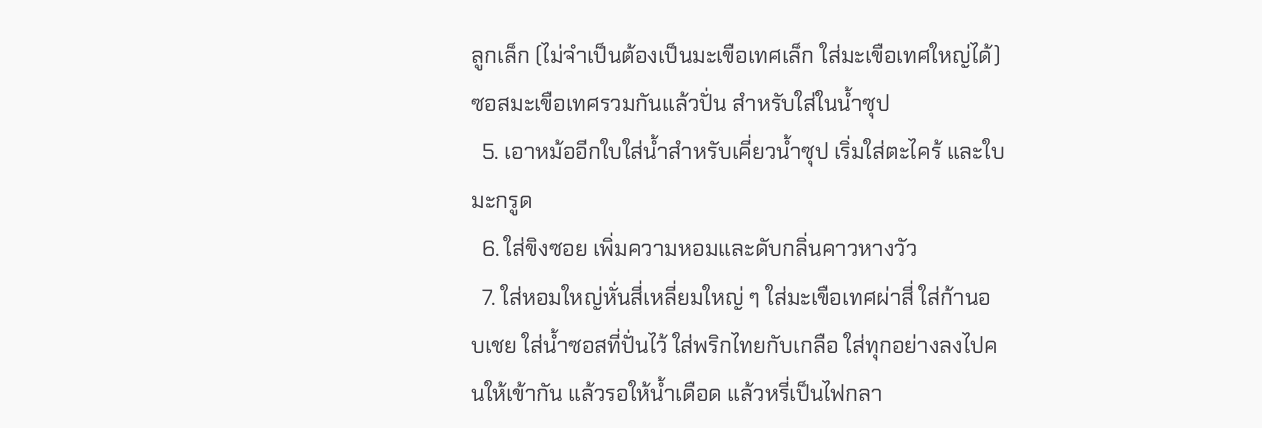ลูกเล็ก (ไม่จำเป็นต้องเป็นมะเขือเทศเล็ก ใส่มะเขือเทศใหญ่ได้) ซอสมะเขือเทศรวมกันแล้วปั่น สำหรับใส่ในน้ำซุป
  5. เอาหม้ออีกใบใส่น้ำสำหรับเคี่ยวน้ำซุป เริ่มใส่ตะไคร้ และใบมะกรูด
  6. ใส่ขิงซอย เพิ่มความหอมและดับกลิ่นคาวหางวัว
  7. ใส่หอมใหญ่หั่นสี่เหลี่ยมใหญ่ ๆ ใส่มะเขือเทศผ่าสี่ ใส่ก้านอบเชย ใส่น้ำซอสที่ปั่นไว้ ใส่พริกไทยกับเกลือ ใส่ทุกอย่างลงไปคนให้เข้ากัน แล้วรอให้น้ำเดือด แล้วหรี่เป็นไฟกลา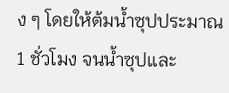ง ๆ โดยให้ต้มน้ำซุปประมาณ 1 ชั่วโมง จนน้ำซุปและ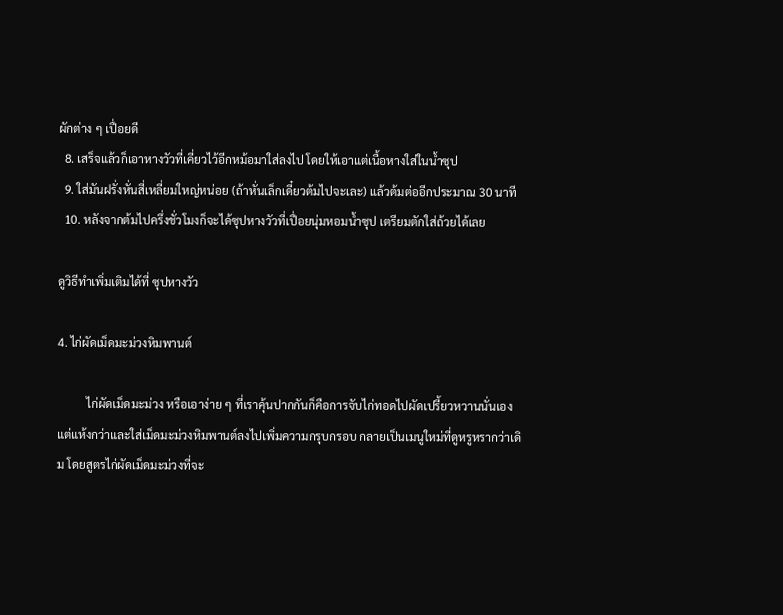ผักต่าง ๆ เปื่อยดี
  8. เสร็จแล้วก็เอาหางวัวที่เคี่ยวไว้อีกหม้อมาใส่ลงไป โดยให้เอาแต่เนื้อหางใส่ในน้ำซุป
  9. ใส่มันฝรั่งหั่นสี่เหลี่ยมใหญ่หน่อย (ถ้าหั่นเล็กเดี๋ยวต้มไปจะเละ) แล้วต้มต่ออีกประมาณ 30 นาที
  10. หลังจากต้มไปครึ่งชั่วโมงก็จะได้ซุปหางวัวที่เปื่อยนุ่มหอมน้ำซุป เตรียมตักใส่ถ้วยได้เลย

ดูวิธีทำเพิ่มเติมได้ที่ ซุปหางวัว

4. ไก่ผัดเม็ดมะม่วงหิมพานต์

          ไก่ผัดเม็ดมะม่วง หรือเอาง่าย ๆ ที่เราคุ้นปากกันก็คือการจับไก่ทอดไปผัดเปรี้ยวหวานนั่นเอง แต่แห้งกว่าและใส่เม็ดมะม่วงหิมพานต์ลงไปเพิ่มความกรุบกรอบ กลายเป็นเมนูใหม่ที่ดูหรูหรากว่าเดิม โดยสูตรไก่ผัดเม็ดมะม่วงที่จะ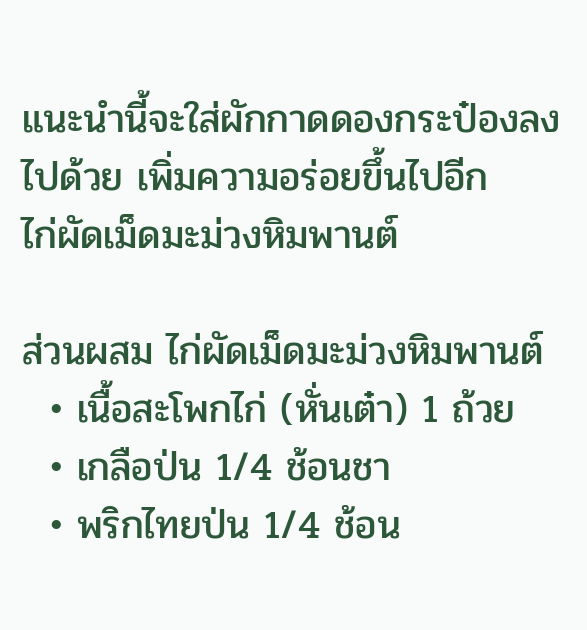แนะนำนี้จะใส่ผักกาดดองกระป๋องลงไปด้วย เพิ่มความอร่อยขึ้นไปอีก
ไก่ผัดเม็ดมะม่วงหิมพานต์

ส่วนผสม ไก่ผัดเม็ดมะม่วงหิมพานต์
  • เนื้อสะโพกไก่ (หั่นเต๋า) 1 ถ้วย
  • เกลือป่น 1/4 ช้อนชา
  • พริกไทยป่น 1/4 ช้อน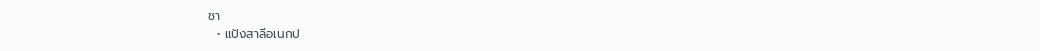ชา
  • แป้งสาลีอเนกป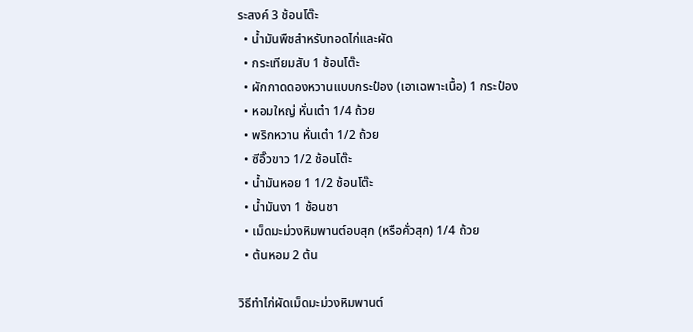ระสงค์ 3 ช้อนโต๊ะ
  • น้ำมันพืชสำหรับทอดไก่และผัด
  • กระเทียมสับ 1 ช้อนโต๊ะ
  • ผักกาดดองหวานแบบกระป๋อง (เอาเฉพาะเนื้อ) 1 กระป๋อง
  • หอมใหญ่ หั่นเต๋า 1/4 ถ้วย
  • พริกหวาน หั่นเต๋า 1/2 ถ้วย
  • ซีอิ๊วขาว 1/2 ช้อนโต๊ะ
  • น้ำมันหอย 1 1/2 ช้อนโต๊ะ
  • น้ำมันงา 1 ช้อนชา
  • เม็ดมะม่วงหิมพานต์อบสุก (หรือคั่วสุก) 1/4 ถ้วย
  • ต้นหอม 2 ต้น

วิธีทำไก่ผัดเม็ดมะม่วงหิมพานต์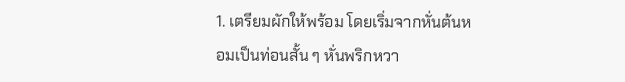1. เตรียมผักให้พร้อม โดยเริ่มจากหั่นต้นหอมเป็นท่อนสั้น ๆ หั่นพริกหวา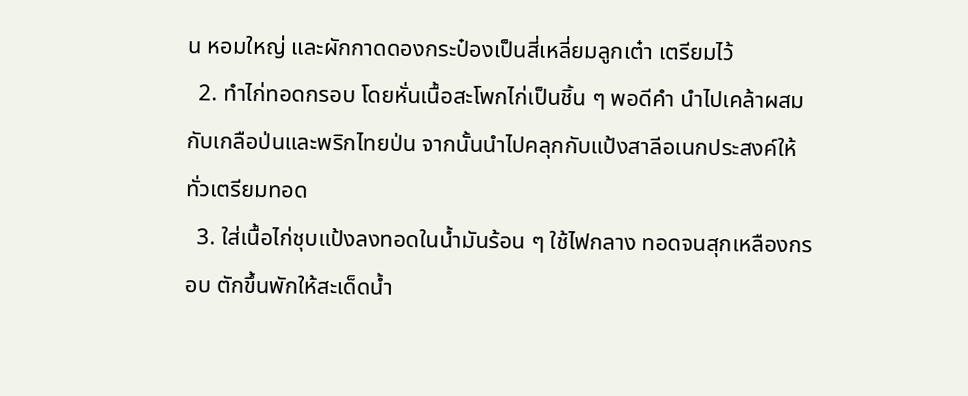น หอมใหญ่ และผักกาดดองกระป๋องเป็นสี่เหลี่ยมลูกเต๋า เตรียมไว้
  2. ทำไก่ทอดกรอบ โดยหั่นเนื้อสะโพกไก่เป็นชิ้น ๆ พอดีคำ นำไปเคล้าผสมกับเกลือป่นและพริกไทยป่น จากนั้นนำไปคลุกกับแป้งสาลีอเนกประสงค์ให้ทั่วเตรียมทอด
  3. ใส่เนื้อไก่ชุบแป้งลงทอดในน้ำมันร้อน ๆ ใช้ไฟกลาง ทอดจนสุกเหลืองกรอบ ตักขึ้นพักให้สะเด็ดน้ำ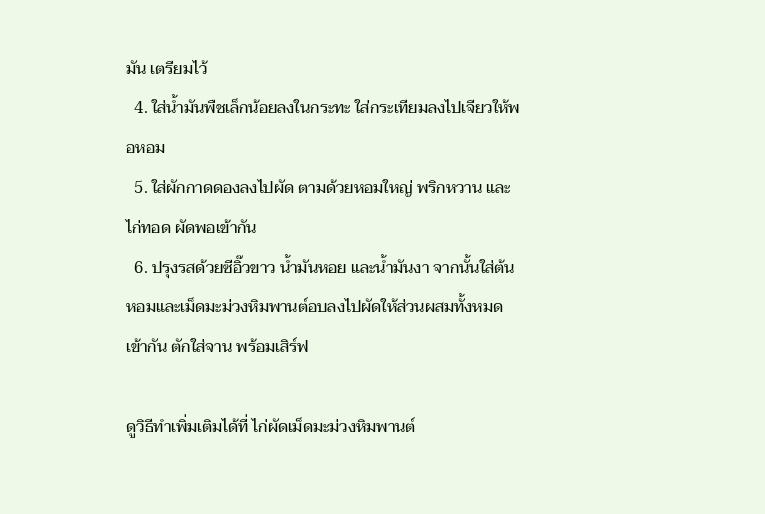มัน เตรียมไว้
  4. ใส่น้ำมันพืชเล็กน้อยลงในกระทะ ใส่กระเทียมลงไปเจียวให้พอหอม
  5. ใส่ผักกาดดองลงไปผัด ตามด้วยหอมใหญ่ พริกหวาน และไก่ทอด ผัดพอเข้ากัน
  6. ปรุงรสด้วยซีอิ๊วขาว น้ำมันหอย และน้ำมันงา จากนั้นใส่ต้นหอมและเม็ดมะม่วงหิมพานต์อบลงไปผัดให้ส่วนผสมทั้งหมดเข้ากัน ตักใส่จาน พร้อมเสิร์ฟ

ดูวิธีทำเพิ่มเติมได้ที่ ไก่ผัดเม็ดมะม่วงหิมพานต์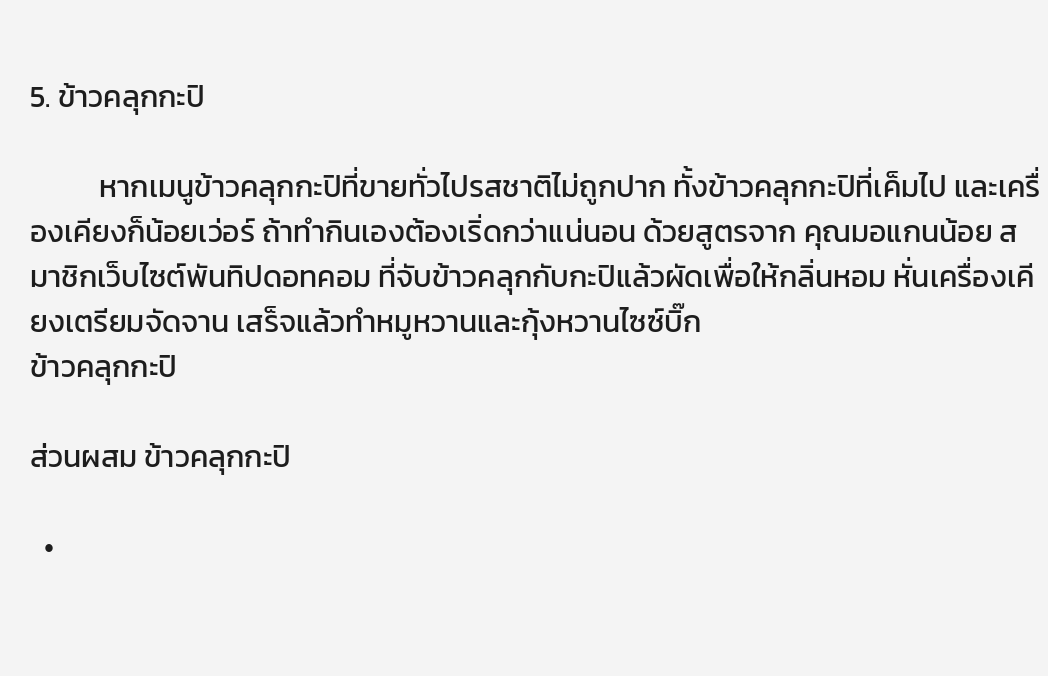5. ข้าวคลุกกะปิ

          หากเมนูข้าวคลุกกะปิที่ขายทั่วไปรสชาติไม่ถูกปาก ทั้งข้าวคลุกกะปิที่เค็มไป และเครื่องเคียงก็น้อยเว่อร์ ถ้าทำกินเองต้องเริ่ดกว่าแน่นอน ด้วยสูตรจาก คุณมอแกนน้อย สมาชิกเว็บไซต์พันทิปดอทคอม ที่จับข้าวคลุกกับกะปิแล้วผัดเพื่อให้กลิ่นหอม หั่นเครื่องเคียงเตรียมจัดจาน เสร็จแล้วทำหมูหวานและกุ้งหวานไซซ์บิ๊ก
ข้าวคลุกกะปิ

ส่วนผสม ข้าวคลุกกะปิ

  •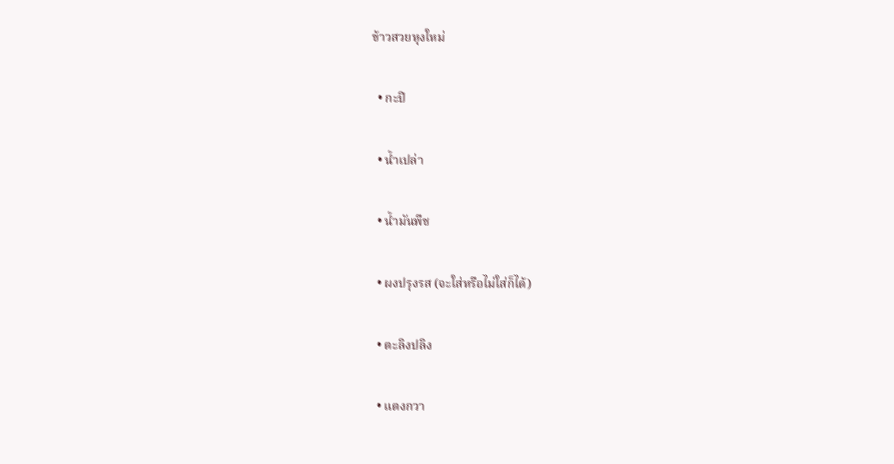ข้าวสวยหุงใหม่

  • กะปิ

  • น้ำเปล่า

  • น้ำมันพืช

  • ผงปรุงรส (จะใส่หรือไม่ใส่ก็ได้)

  • ตะลิงปลิง

  • แตงกวา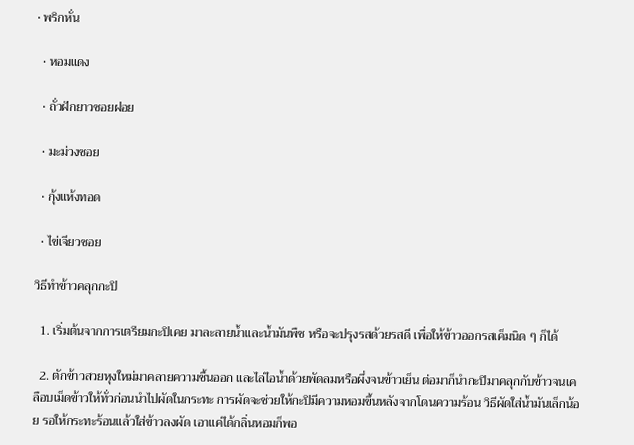• พริกหั่น

  • หอมแดง

  • ถั่วฝักยาวซอยฝอย

  • มะม่วงซอย

  • กุ้งแห้งทอด

  • ไข่เจียวซอย

วิธีทำข้าวคลุกกะปิ

  1. เริ่มต้นจากการเตรียมกะปิเคย มาละลายน้ำและน้ำมันพืช หรือจะปรุงรสด้วยรสดี เพื่อให้ข้าวออกรสเค็มนิด ๆ ก็ได้

  2. ตักข้าวสวยหุงใหม่มาคลายความชื้นออก และไล่ไอน้ำด้วยพัดลมหรือผึ่งจนข้าวเย็น ต่อมาก็นำกะปิมาคลุกกับข้าวจนเคลือบเม็ดข้าวให้ทั่วก่อนนำไปผัดในกระทะ การผัดจะช่วยให้กะปิมีความหอมขึ้นหลังจากโดนความร้อน วิธีผัดใส่น้ำมันเล็กน้อย รอให้กระทะร้อนแล้วใส่ข้าวลงผัด เอาแค่ได้กลิ่นหอมก็พอ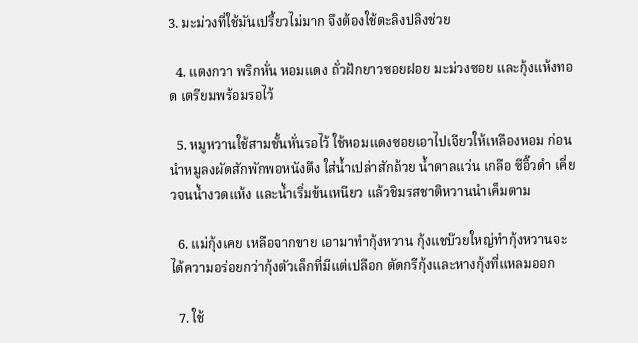3. มะม่วงที่ใช้มันเปรี้ยวไม่มาก จึงต้องใช้ตะลิงปลิงช่วย

  4. แตงกวา พริกหั่น หอมแดง ถั่วฝักยาวซอยฝอย มะม่วงซอย และกุ้งแห้งทอด เตรียมพร้อมรอไว้

  5. หมูหวานใช้สามชั้นหั่นรอไว้ ใช้หอมแดงซอยเอาไปเจียวให้เหลืองหอม ก่อนนำหมูลงผัดสักพักพอหนังตึง ใส่น้ำเปล่าสักถ้วย น้ำตาลแว่น เกลือ ซีอิ๊วดำ เคี่ยวจนน้ำงวดแห้ง และน้ำเริ่มข้นเหนียว แล้วชิมรสชาติหวานนำเค็มตาม

  6. แม่กุ้งเคย เหลือจากขาย เอามาทำกุ้งหวาน กุ้งแชบ๊วยใหญ่ทำกุ้งหวานจะได้ความอร่อยกว่ากุ้งตัวเล็กที่มีแต่เปลือก ตัดกรีกุ้งและหางกุ้งที่แหลมออก

  7. ใช้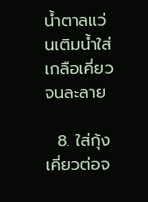น้ำตาลแว่นเติมน้ำใส่เกลือเคี่ยวจนละลาย

  8. ใส่กุ้งเคี่ยวต่อจ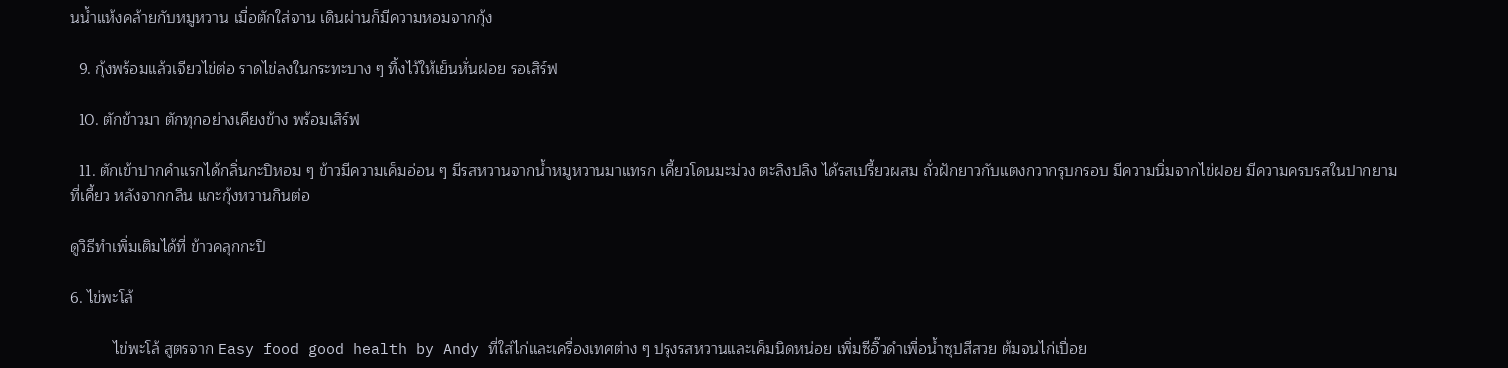นน้ำแห้งคล้ายกับหมูหวาน เมื่อตักใส่จาน เดินผ่านก็มีความหอมจากกุ้ง

  9. กุ้งพร้อมแล้วเจียวไข่ต่อ ราดไข่ลงในกระทะบาง ๆ ทิ้งไว้ให้เย็นหั่นฝอย รอเสิร์ฟ

  10. ตักข้าวมา ตักทุกอย่างเคียงข้าง พร้อมเสิร์ฟ

  11. ตักเข้าปากคำแรกได้กลิ่นกะปิหอม ๆ ข้าวมีความเค็มอ่อน ๆ มีรสหวานจากน้ำหมูหวานมาแทรก เคี้ยวโดนมะม่วง ตะลิงปลิง ได้รสเปรี้ยวผสม ถั่วฝักยาวกับแตงกวากรุบกรอบ มีความนิ่มจากไข่ฝอย มีความครบรสในปากยามที่เคี้ยว หลังจากกลืน แกะกุ้งหวานกินต่อ

ดูวิธีทำเพิ่มเติมได้ที่ ข้าวคลุกกะปิ

6. ไข่พะโล้

          ไข่พะโล้ สูตรจาก Easy food good health by Andy ที่ใส่ไก่และเครื่องเทศต่าง ๆ ปรุงรสหวานและเค็มนิดหน่อย เพิ่มซีอิ๊วดำเพื่อน้ำซุปสีสวย ต้มจนไก่เปื่อย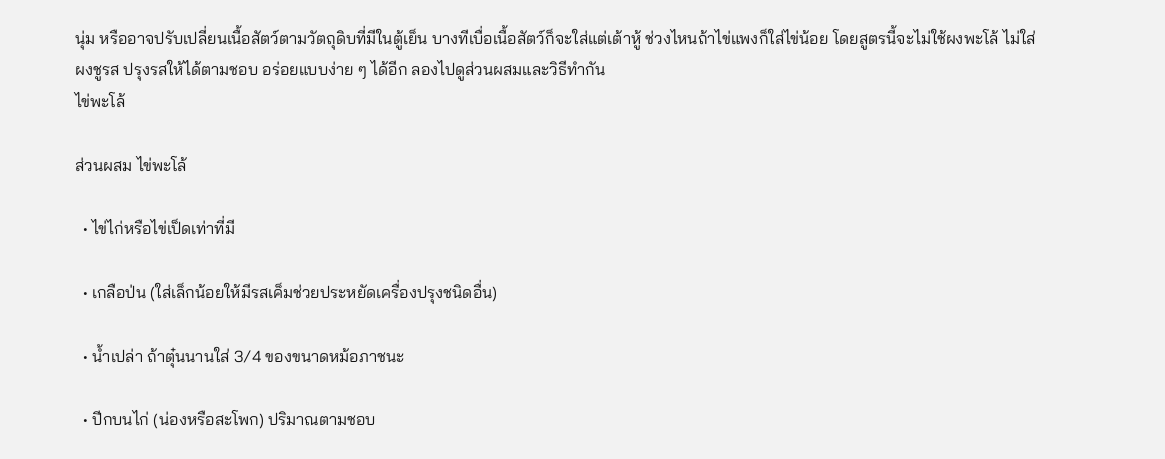นุ่ม หรืออาจปรับเปลี่ยนเนื้อสัตว์ตามวัตถุดิบที่มีในตู้เย็น บางทีเบื่อเนื้อสัตว์ก็จะใส่แต่เต้าหู้ ช่วงไหนถ้าไข่แพงก็ใส่ไข่น้อย โดยสูตรนี้จะไม่ใช้ผงพะโล้ ไม่ใส่ผงชูรส ปรุงรสให้ได้ตามชอบ อร่อยแบบง่าย ๆ ได้อีก ลองไปดูส่วนผสมและวิธีทำกัน
ไข่พะโล้

ส่วนผสม ไข่พะโล้

  • ไข่ไก่หรือไข่เป็ดเท่าที่มี

  • เกลือป่น (ใส่เล็กน้อยให้มีรสเค็มช่วยประหยัดเครื่องปรุงชนิดอื่น)

  • น้ำเปล่า ถ้าตุ๋นนานใส่ 3/4 ของขนาดหม้อภาชนะ

  • ปีกบนไก่ (น่องหรือสะโพก) ปริมาณตามชอบ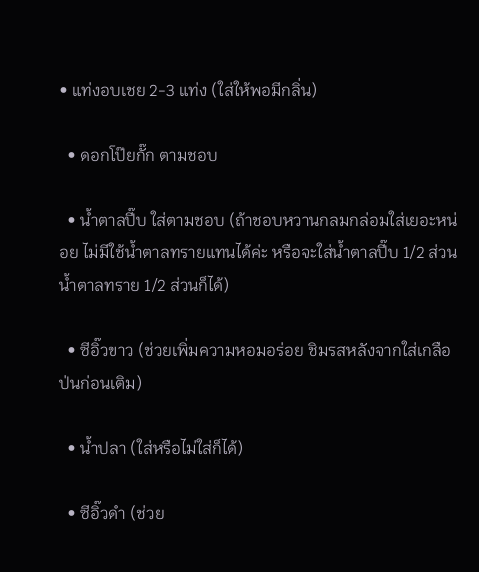• แท่งอบเชย 2-3 แท่ง (ใส่ให้พอมีกลิ่น)

  • ดอกโป๊ยกั๊ก ตามชอบ

  • น้ำตาลปี๊บ ใส่ตามชอบ (ถ้าชอบหวานกลมกล่อมใส่เยอะหน่อย ไม่มีใช้น้ำตาลทรายแทนได้ค่ะ หรือจะใส่น้ำตาลปี๊บ 1/2 ส่วน น้ำตาลทราย 1/2 ส่วนก็ได้)

  • ซีอิ๊วขาว (ช่วยเพิ่มความหอมอร่อย ชิมรสหลังจากใส่เกลือป่นก่อนเติม)

  • น้ำปลา (ใส่หรือไม่ใส่ก็ได้)

  • ซีอิ๊วดำ (ช่วย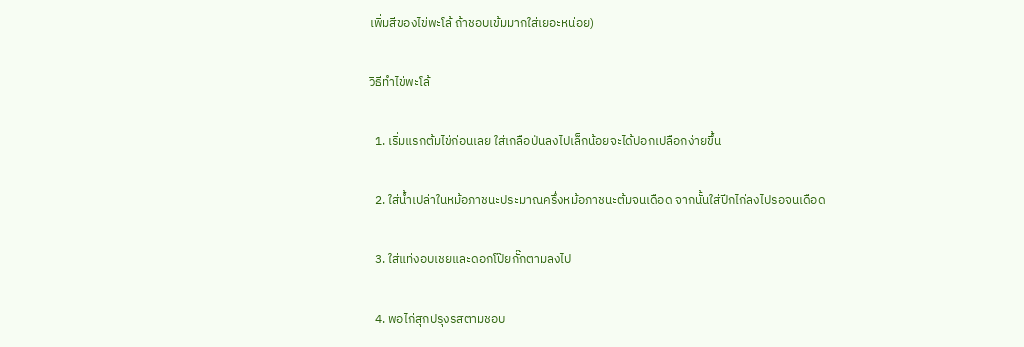เพิ่มสีของไข่พะโล้ ถ้าชอบเข้มมากใส่เยอะหน่อย)

วิธีทำไข่พะโล้

  1. เริ่มแรกต้มไข่ก่อนเลย ใส่เกลือป่นลงไปเล็กน้อยจะได้ปอกเปลือกง่ายขึ้น

  2. ใส่น้ำเปล่าในหม้อภาชนะประมาณครึ่งหม้อภาชนะต้มจนเดือด จากนั้นใส่ปีกไก่ลงไปรอจนเดือด

  3. ใส่แท่งอบเชยและดอกโป๊ยกั๊กตามลงไป

  4. พอไก่สุกปรุงรสตามชอบ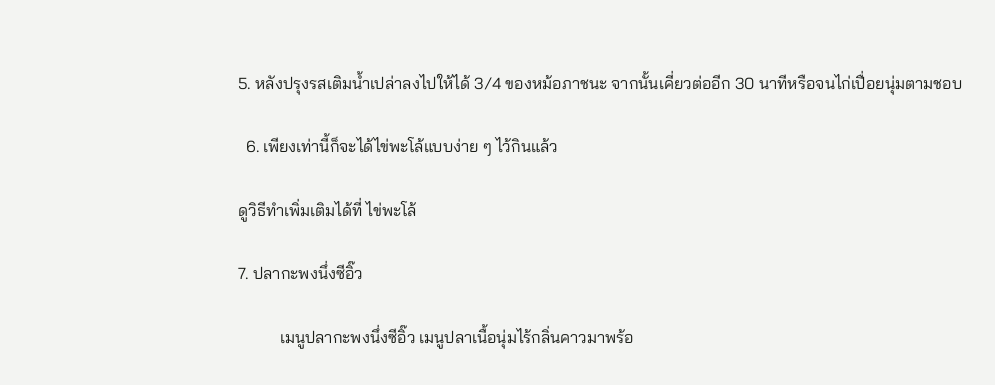5. หลังปรุงรสเติมน้ำเปล่าลงไปให้ได้ 3/4 ของหม้อภาชนะ จากนั้นเคี่ยวต่ออีก 30 นาทีหรือจนไก่เปื่อยนุ่มตามชอบ

  6. เพียงเท่านี้ก็จะได้ไข่พะโล้แบบง่าย ๆ ไว้กินแล้ว

ดูวิธีทำเพิ่มเติมได้ที่ ไข่พะโล้

7. ปลากะพงนึ่งซีอิ๊ว

          เมนูปลากะพงนึ่งซีอิ๊ว เมนูปลาเนื้อนุ่มไร้กลิ่นคาวมาพร้อ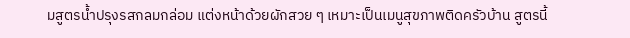มสูตรน้ำปรุงรสกลมกล่อม แต่งหน้าด้วยผักสวย ๆ เหมาะเป็นเมนูสุขภาพติดครัวบ้าน สูตรนี้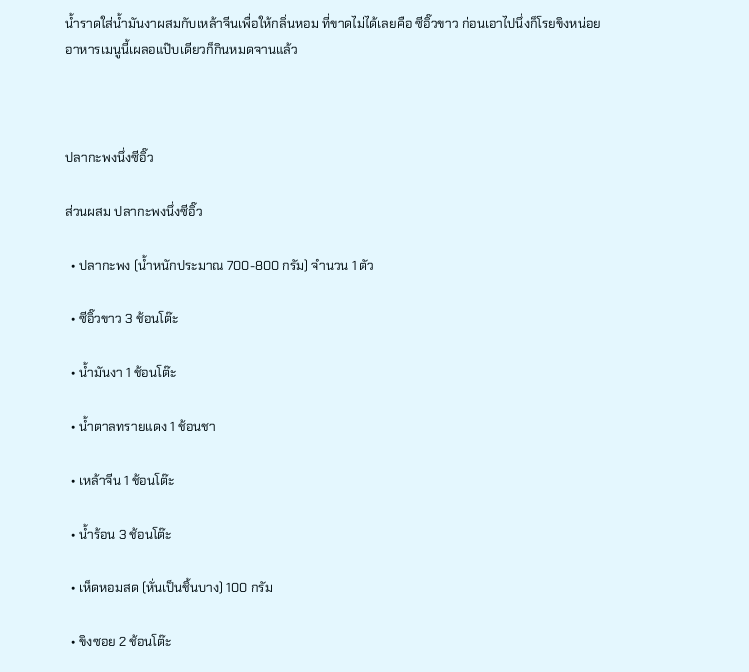น้ำราดใส่น้ำมันงาผสมกับเหล้าจีนเพื่อให้กลิ่นหอม ที่ขาดไม่ได้เลยคือ ซีอิ๊วขาว ก่อนเอาไปนึ่งก็โรยขิงหน่อย อาหารเมนูนี้เผลอแป๊บเดียวก็กินหมดจานแล้ว



ปลากะพงนึ่งซีอิ๊ว

ส่วนผสม ปลากะพงนึ่งซีอิ๊ว

  • ปลากะพง (น้ำหนักประมาณ 700-800 กรัม) จำนวน 1 ตัว

  • ซีอิ๊วขาว 3 ช้อนโต๊ะ

  • น้ำมันงา 1 ช้อนโต๊ะ

  • น้ำตาลทรายแดง 1 ช้อนชา

  • เหล้าจีน 1 ช้อนโต๊ะ

  • น้ำร้อน 3 ช้อนโต๊ะ

  • เห็ดหอมสด (หั่นเป็นชิ้นบาง) 100 กรัม

  • ขิงซอย 2 ช้อนโต๊ะ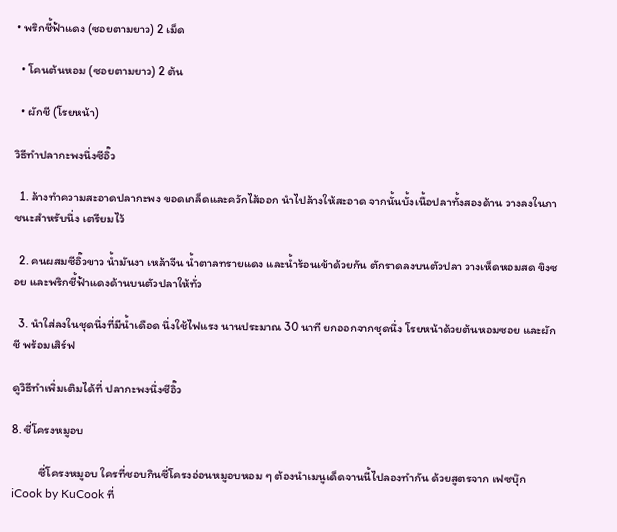• พริกชี้ฟ้าแดง (ซอยตามยาว) 2 เม็ด

  • โคนต้นหอม (ซอยตามยาว) 2 ต้น

  • ผักชี (โรยหน้า)

วิธีทำปลากะพงนึ่งซีอิ๊ว

  1. ล้างทำความสะอาดปลากะพง ขอดเกล็ดและควักไส้ออก นำไปล้างให้สะอาด จากนั้นบั้งเนื้อปลาทั้งสองด้าน วางลงในภาชนะสำหรับนึ่ง เตรียมไว้

  2. คนผสมซีอิ๊วขาว น้ำมันงา เหล้าจีน น้ำตาลทรายแดง และน้ำร้อนเข้าด้วยกัน ตักราดลงบนตัวปลา วางเห็ดหอมสด ขิงซอย และพริกชี้ฟ้าแดงด้านบนตัวปลาให้ทั่ว

  3. นำใส่ลงในชุดนึ่งที่มีน้ำเดือด นึ่งใช้ไฟแรง นานประมาณ 30 นาที ยกออกจากชุดนึ่ง โรยหน้าด้วยต้นหอมซอย และผักชี พร้อมเสิร์ฟ

ดูวิธีทำเพิ่มเติมได้ที่ ปลากะพงนึ่งซีอิ๊ว

8. ซี่โครงหมูอบ

          ซี่โครงหมูอบ ใครที่ชอบกินซี่โครงอ่อนหมูอบหอม ๆ ต้องนำเมนูเด็ดจานนี้ไปลองทำกัน ด้วยสูตรจาก เฟซบุ๊ก iCook by KuCook ที่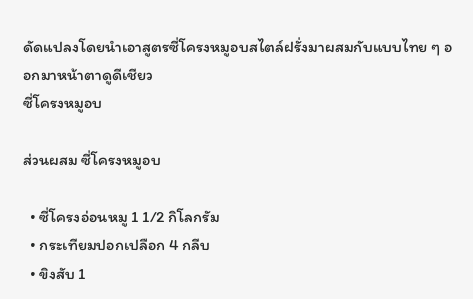ดัดแปลงโดยนำเอาสูตรซี่โครงหมูอบสไตล์ฝรั่งมาผสมกับแบบไทย ๆ ออกมาหน้าตาดูดีเชียว
ซี่โครงหมูอบ

ส่วนผสม ซี่โครงหมูอบ

  • ซี่โครงอ่อนหมู 1 1/2 กิโลกรัม
  • กระเทียมปอกเปลือก 4 กลีบ
  • ขิงสับ 1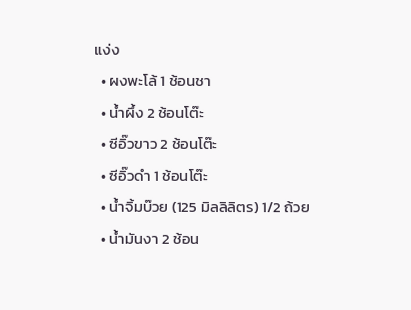แง่ง
  • ผงพะโล้ 1 ช้อนชา
  • น้ำผึ้ง 2 ช้อนโต๊ะ
  • ซีอิ๊วขาว 2 ช้อนโต๊ะ
  • ซีอิ๊วดำ 1 ช้อนโต๊ะ
  • น้ำจิ้มบ๊วย (125 มิลลิลิตร) 1/2 ถ้วย
  • น้ำมันงา 2 ช้อน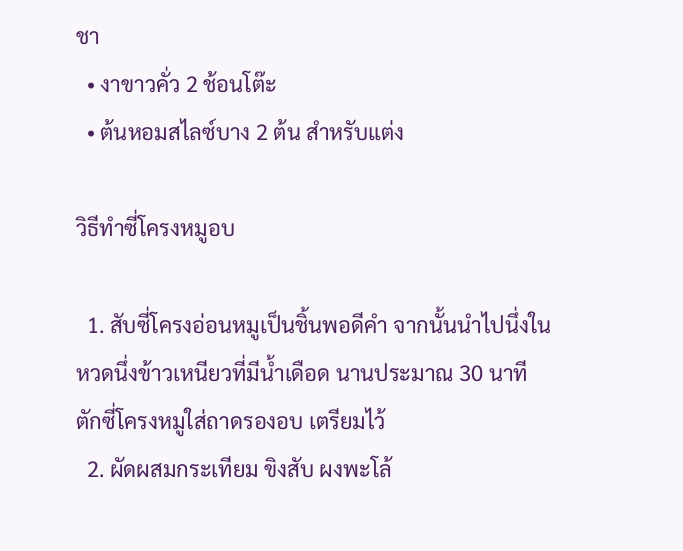ชา
  • งาขาวคั่ว 2 ช้อนโต๊ะ
  • ต้นหอมสไลซ์บาง 2 ต้น สำหรับแต่ง

วิธีทำซี่โครงหมูอบ

  1. สับซี่โครงอ่อนหมูเป็นชิ้นพอดีคำ จากนั้นนำไปนึ่งในหวดนึ่งข้าวเหนียวที่มีน้ำเดือด นานประมาณ 30 นาที ตักซี่โครงหมูใส่ถาดรองอบ เตรียมไว้
  2. ผัดผสมกระเทียม ขิงสับ ผงพะโล้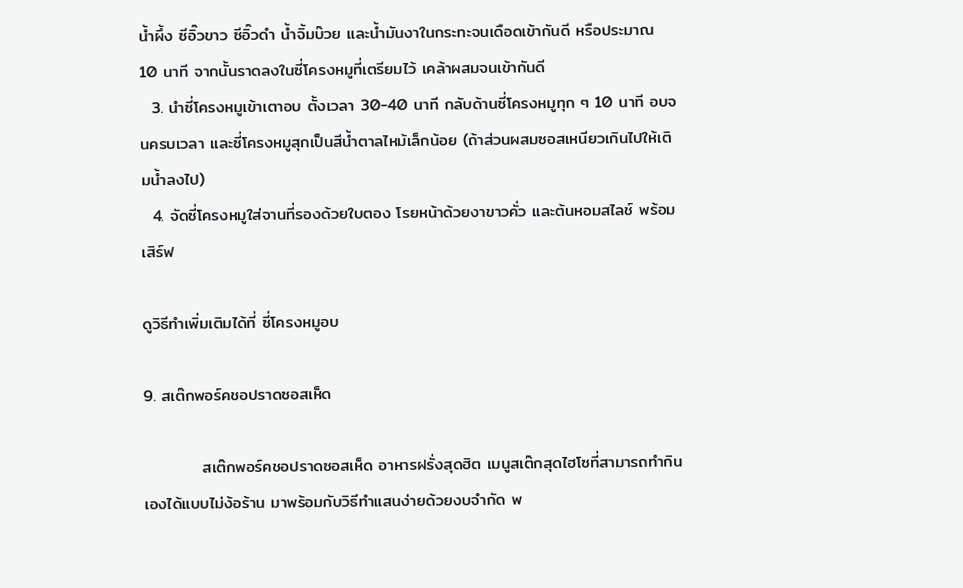น้ำผึ้ง ซีอิ๊วขาว ซีอิ๊วดำ น้ำจิ้มบ๊วย และน้ำมันงาในกระทะจนเดือดเข้ากันดี หรือประมาณ 10 นาที จากนั้นราดลงในซี่โครงหมูที่เตรียมไว้ เคล้าผสมจนเข้ากันดี
  3. นำซี่โครงหมูเข้าเตาอบ ตั้งเวลา 30-40 นาที กลับด้านซี่โครงหมูทุก ๆ 10 นาที อบจนครบเวลา และซี่โครงหมูสุกเป็นสีน้ำตาลไหม้เล็กน้อย (ถ้าส่วนผสมซอสเหนียวเกินไปให้เติมน้ำลงไป)
  4. จัดซี่โครงหมูใส่จานที่รองด้วยใบตอง โรยหน้าด้วยงาขาวคั่ว และต้นหอมสไลช์ พร้อมเสิร์ฟ

ดูวิธีทำเพิ่มเติมได้ที่ ซี่โครงหมูอบ

9. สเต๊กพอร์คชอปราดซอสเห็ด

          สเต๊กพอร์คชอปราดซอสเห็ด อาหารฝรั่งสุดฮิต เมนูสเต๊กสุดไฮโซที่สามารถทำกินเองได้แบบไม่ง้อร้าน มาพร้อมกับวิธีทำแสนง่ายด้วยงบจำกัด พ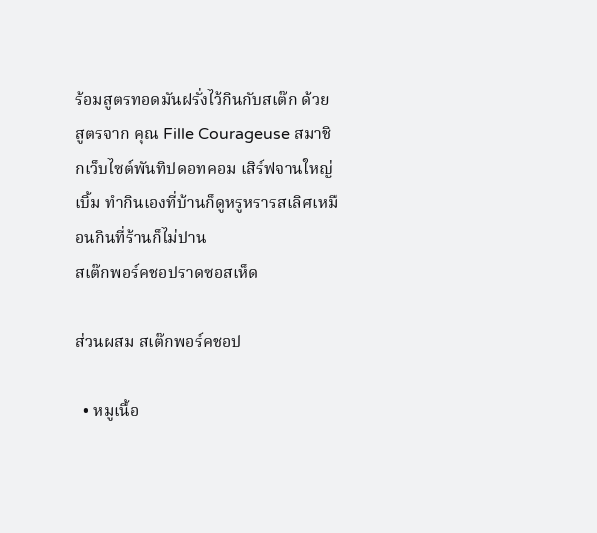ร้อมสูตรทอดมันฝรั่งไว้กินกับสเต๊ก ด้วยสูตรจาก คุณ Fille Courageuse สมาชิกเว็บไซต์พันทิปดอทคอม เสิร์ฟจานใหญ่เบิ้ม ทำกินเองที่บ้านก็ดูหรูหรารสเลิศเหมือนกินที่ร้านก็ไม่ปาน
สเต๊กพอร์คชอปราดซอสเห็ด

ส่วนผสม สเต๊กพอร์คชอป

  • หมูเนื้อ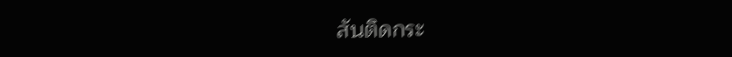สันติดกระ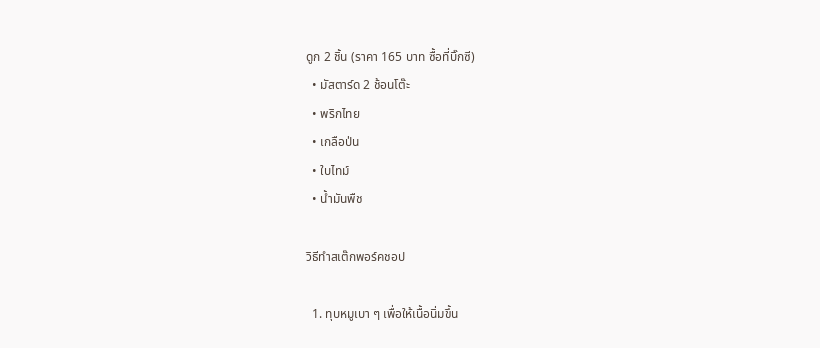ดูก 2 ชิ้น (ราคา 165 บาท ซื้อที่บิ๊กซี)
  • มัสตาร์ด 2 ช้อนโต๊ะ
  • พริกไทย
  • เกลือป่น
  • ใบไทม์
  • น้ำมันพืช

วิธีทำสเต๊กพอร์คชอป

  1. ทุบหมูเบา ๆ เพื่อให้เนื้อนิ่มขึ้น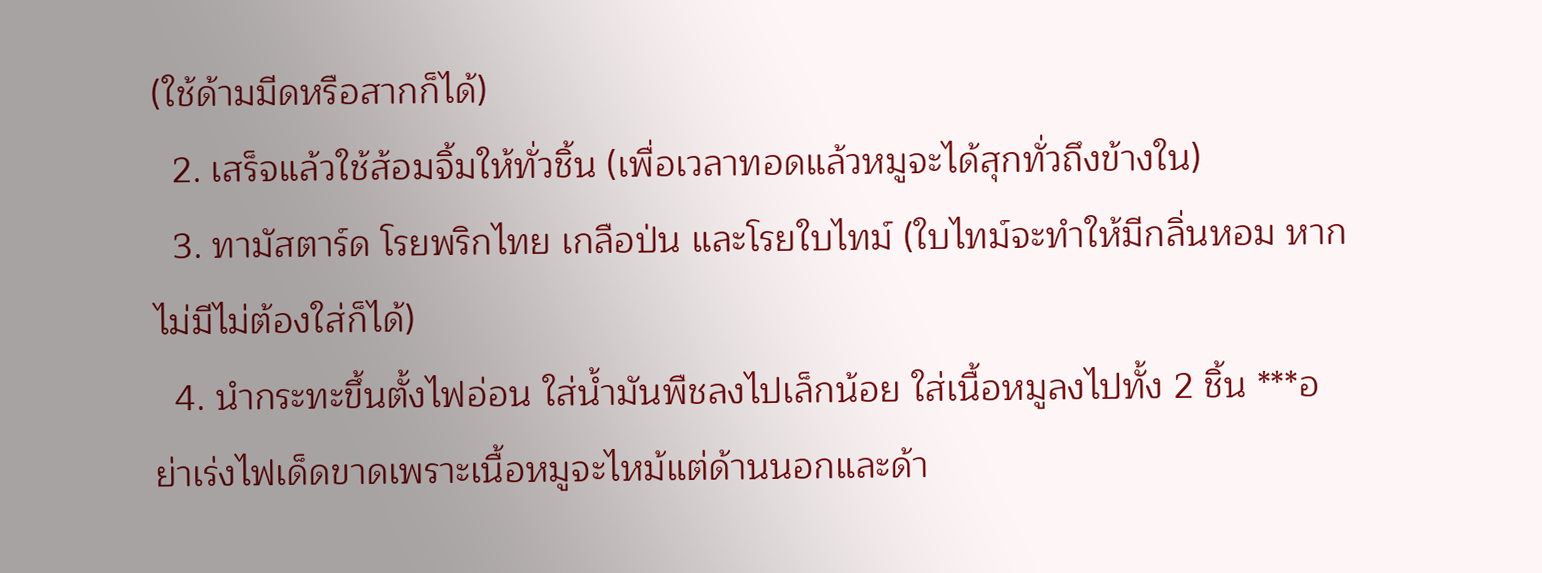(ใช้ด้ามมีดหรือสากก็ได้)
  2. เสร็จแล้วใช้ส้อมจิ้มให้ทั่วชิ้น (เพื่อเวลาทอดแล้วหมูจะได้สุกทั่วถึงข้างใน)
  3. ทามัสตาร์ด โรยพริกไทย เกลือป่น และโรยใบไทม์ (ใบไทม์จะทำให้มีกลิ่นหอม หากไม่มีไม่ต้องใส่ก็ได้)
  4. นำกระทะขึ้นตั้งไฟอ่อน ใส่น้ำมันพืชลงไปเล็กน้อย ใส่เนื้อหมูลงไปทั้ง 2 ชิ้น ***อย่าเร่งไฟเด็ดขาดเพราะเนื้อหมูจะไหม้แต่ด้านนอกและด้า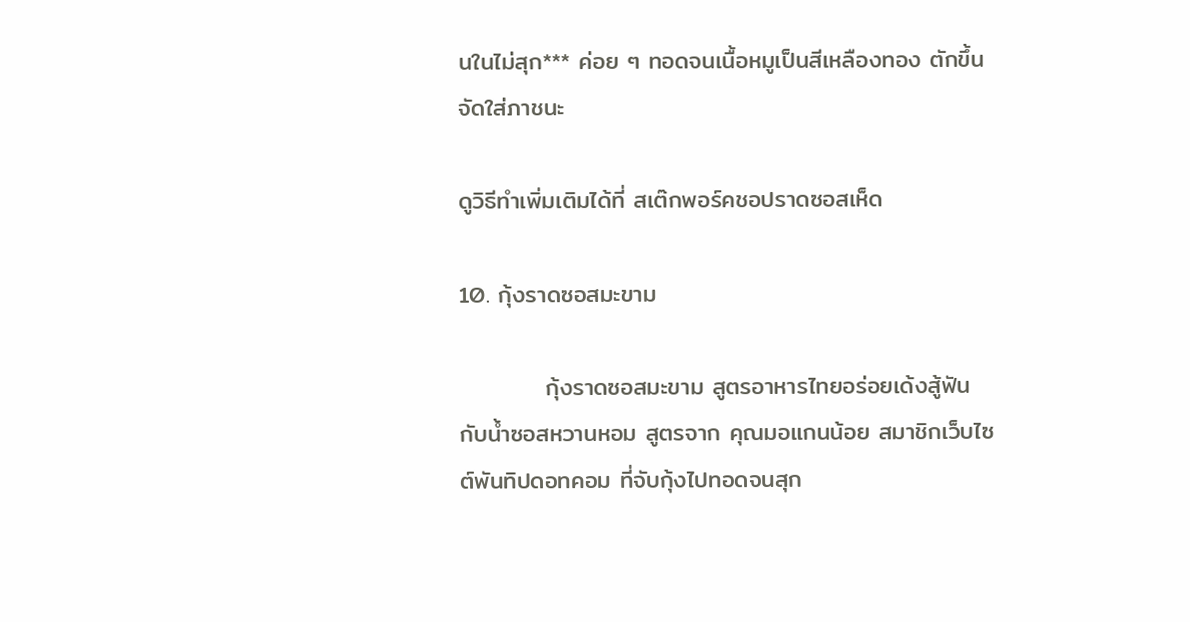นในไม่สุก*** ค่อย ๆ ทอดจนเนื้อหมูเป็นสีเหลืองทอง ตักขึ้นจัดใส่ภาชนะ

ดูวิธีทำเพิ่มเติมได้ที่ สเต๊กพอร์คชอปราดซอสเห็ด

10. กุ้งราดซอสมะขาม

          กุ้งราดซอสมะขาม สูตรอาหารไทยอร่อยเด้งสู้ฟัน กับน้ำซอสหวานหอม สูตรจาก คุณมอแกนน้อย สมาชิกเว็บไซต์พันทิปดอทคอม ที่จับกุ้งไปทอดจนสุก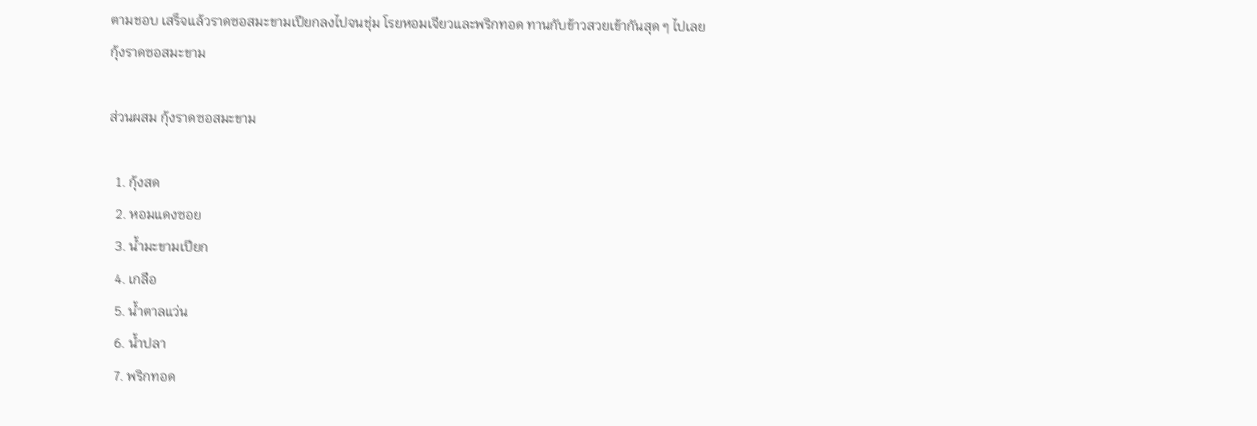ตามชอบ เสร็จแล้วราดซอสมะขามเปียกลงไปจนชุ่ม โรยหอมเจียวและพริกทอด ทานกับข้าวสวยเข้ากันสุด ๆ ไปเลย
กุ้งราดซอสมะขาม

ส่วนผสม กุ้งราดซอสมะขาม

  1. กุ้งสด
  2. หอมแดงซอย
  3. น้ำมะขามเปียก
  4. เกลือ
  5. น้ำตาลแว่น
  6. น้ำปลา
  7. พริกทอด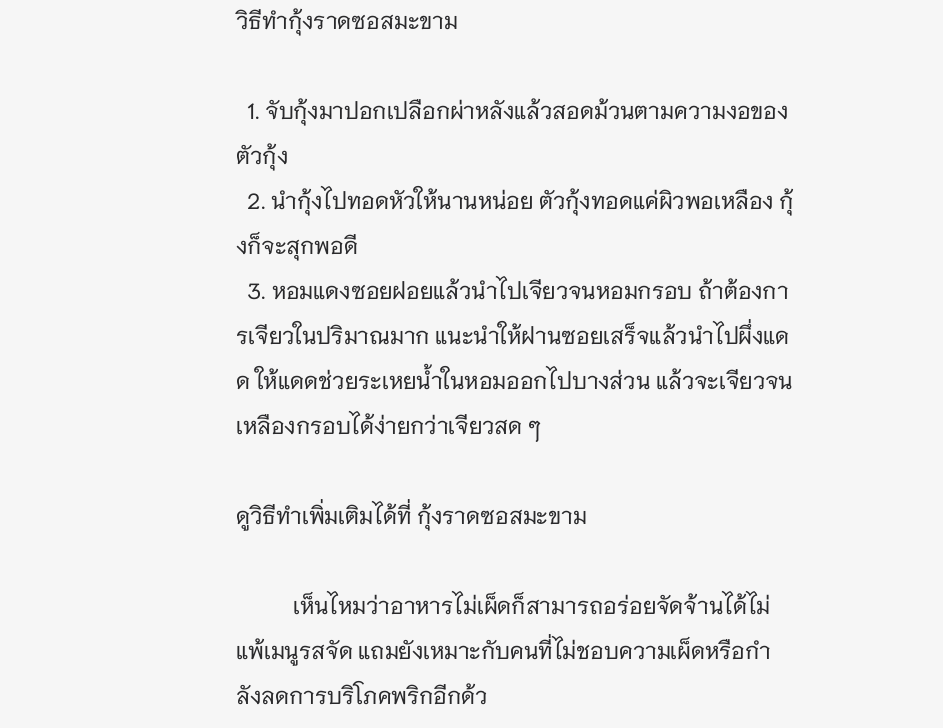วิธีทำกุ้งราดซอสมะขาม

  1. จับกุ้งมาปอกเปลือกผ่าหลังแล้วสอดม้วนตามความงอของตัวกุ้ง
  2. นำกุ้งไปทอดหัวให้นานหน่อย ตัวกุ้งทอดแค่ผิวพอเหลือง กุ้งก็จะสุกพอดี
  3. หอมแดงซอยฝอยแล้วนำไปเจียวจนหอมกรอบ ถ้าต้องการเจียวในปริมาณมาก แนะนำให้ฝานซอยเสร็จแล้วนำไปผึ่งแดด ให้แดดช่วยระเหยน้ำในหอมออกไปบางส่วน แล้วจะเจียวจนเหลืองกรอบได้ง่ายกว่าเจียวสด ๆ

ดูวิธีทำเพิ่มเติมได้ที่ กุ้งราดซอสมะขาม

          เห็นไหมว่าอาหารไม่เผ็ดก็สามารถอร่อยจัดจ้านได้ไม่แพ้เมนูรสจัด แถมยังเหมาะกับคนที่ไม่ชอบความเผ็ดหรือกำลังลดการบริโภคพริกอีกด้ว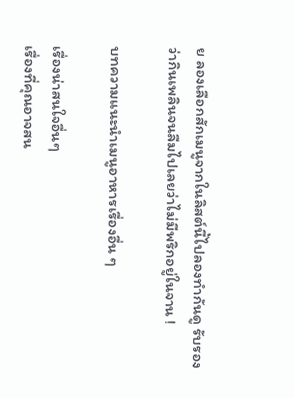ย ลองเลือกสักเมนูจากในลิสต์นี้ไปลองทำกันดู รับรองว่ากินเพลินจนลืมไปเลยว่าไม่มีพริกอยู่ในจาน !

บทความแนะนำเมนูอาหารเรื่องอื่น ๆ

เรื่องน่าสนใจอื่นๆ
เรื่องที่คุณอาจสน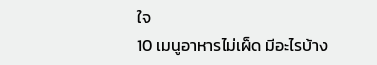ใจ
10 เมนูอาหารไม่เผ็ด มีอะไรบ้าง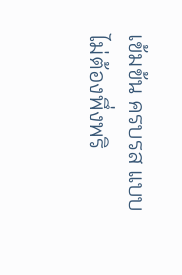เข้มข้น ครบรส แบบไม่ต้องพึ่งพริ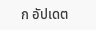ก อัปเดต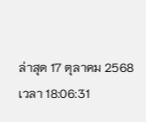ล่าสุด 17 ตุลาคม 2568 เวลา 18:06:31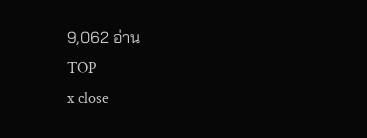9,062 อ่าน
TOP
x close